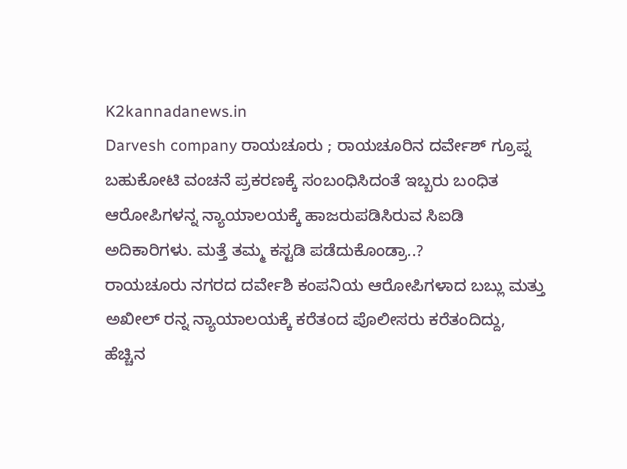K2kannadanews.in
Darvesh company ರಾಯಚೂರು ; ರಾಯಚೂರಿನ ದರ್ವೇಶ್ ಗ್ರೂಪ್ನ ಬಹುಕೋಟಿ ವಂಚನೆ ಪ್ರಕರಣಕ್ಕೆ ಸಂಬಂಧಿಸಿದಂತೆ ಇಬ್ಬರು ಬಂಧಿತ ಆರೋಪಿಗಳನ್ನ ನ್ಯಾಯಾಲಯಕ್ಕೆ ಹಾಜರುಪಡಿಸಿರುವ ಸಿಐಡಿ ಅದಿಕಾರಿಗಳು. ಮತ್ತೆ ತಮ್ಮ ಕಸ್ಟಡಿ ಪಡೆದುಕೊಂಡ್ರಾ..?
ರಾಯಚೂರು ನಗರದ ದರ್ವೇಶಿ ಕಂಪನಿಯ ಆರೋಪಿಗಳಾದ ಬಬ್ಲು ಮತ್ತು ಅಖೀಲ್ ರನ್ನ ನ್ಯಾಯಾಲಯಕ್ಕೆ ಕರೆತಂದ ಪೊಲೀಸರು ಕರೆತಂದಿದ್ದು, ಹೆಚ್ಚಿನ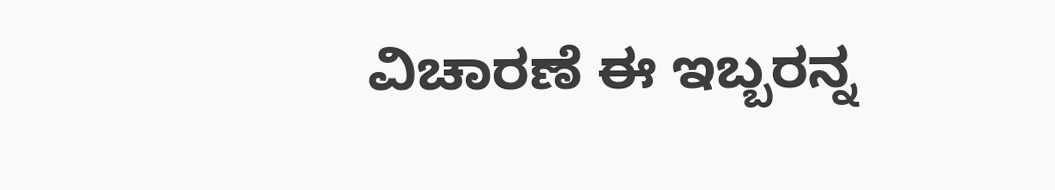ವಿಚಾರಣೆ ಈ ಇಬ್ಬರನ್ನ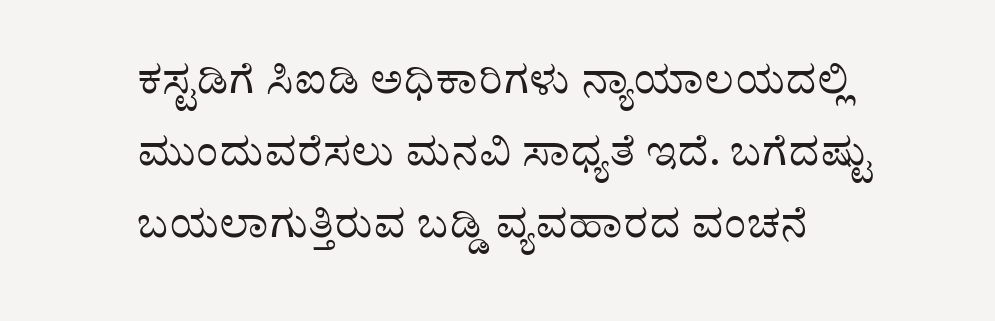ಕಸ್ಟಡಿಗೆ ಸಿಐಡಿ ಅಧಿಕಾರಿಗಳು ನ್ಯಾಯಾಲಯದಲ್ಲಿ ಮುಂದುವರೆಸಲು ಮನವಿ ಸಾಧ್ಯತೆ ಇದೆ. ಬಗೆದಷ್ಟು ಬಯಲಾಗುತ್ತಿರುವ ಬಡ್ಡಿ ವ್ಯವಹಾರದ ವಂಚನೆ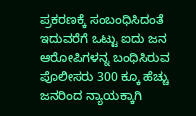ಪ್ರಕರಣಕ್ಕೆ ಸಂಬಂಧಿಸಿದಂತೆ ಇದುವರೆಗೆ ಒಟ್ಟು ಐದು ಜನ ಆರೋಪಿಗಳನ್ನ ಬಂಧಿಸಿರುವ ಪೊಲೀಸರು 300 ಕ್ಕೂ ಹೆಚ್ಚು ಜನರಿಂದ ನ್ಯಾಯಕ್ಕಾಗಿ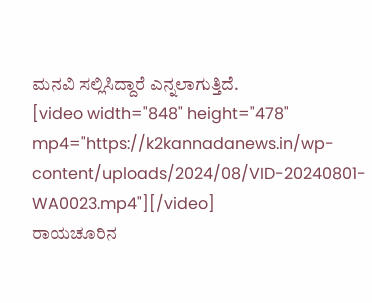ಮನವಿ ಸಲ್ಲಿಸಿದ್ದಾರೆ ಎನ್ನಲಾಗುತ್ತಿದೆ.
[video width="848" height="478" mp4="https://k2kannadanews.in/wp-content/uploads/2024/08/VID-20240801-WA0023.mp4"][/video]
ರಾಯಚೂರಿನ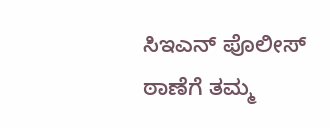ಸಿಇಎನ್ ಪೊಲೀಸ್ ಠಾಣೆಗೆ ತಮ್ಮ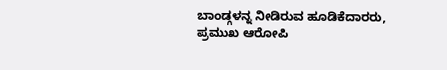ಬಾಂಡ್ಗಳನ್ನ ನೀಡಿರುವ ಹೂಡಿಕೆದಾರರು, ಪ್ರಮುಖ ಆರೋಪಿ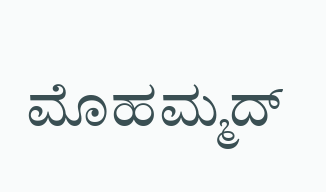ಮೊಹಮ್ಮದ್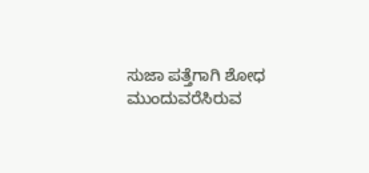ಸುಜಾ ಪತ್ತೆಗಾಗಿ ಶೋಧ ಮುಂದುವರೆಸಿರುವ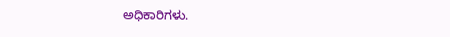ಅಧಿಕಾರಿಗಳು.